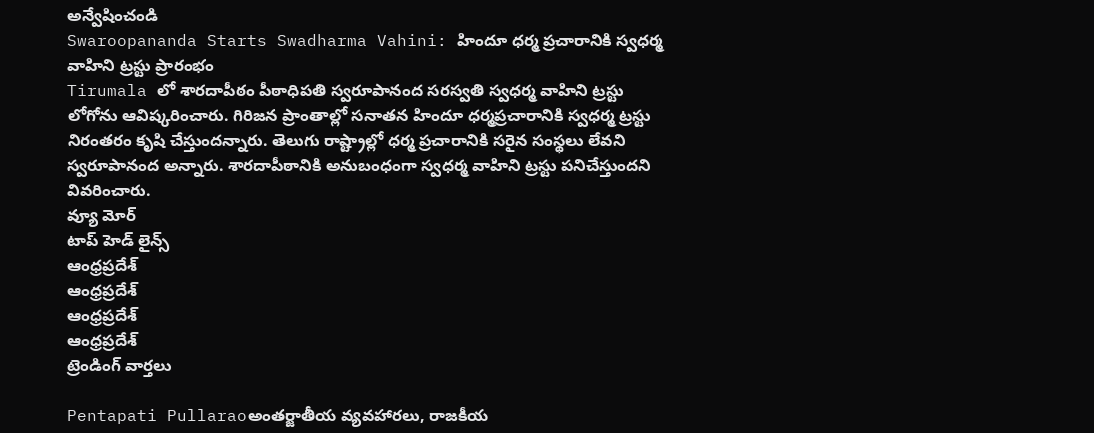అన్వేషించండి
Swaroopananda Starts Swadharma Vahini: హిందూ ధర్మ ప్రచారానికి స్వధర్మ వాహిని ట్రస్టు ప్రారంభం
Tirumala లో శారదాపీఠం పీఠాధిపతి స్వరూపానంద సరస్వతి స్వధర్మ వాహిని ట్రస్టు లోగోను ఆవిష్కరించారు. గిరిజన ప్రాంతాల్లో సనాతన హిందూ ధర్మప్రచారానికి స్వధర్మ ట్రస్టు నిరంతరం కృషి చేస్తుందన్నారు. తెలుగు రాష్ట్రాల్లో ధర్మ ప్రచారానికి సరైన సంస్థలు లేవని స్వరూపానంద అన్నారు. శారదాపీఠానికి అనుబంధంగా స్వధర్మ వాహిని ట్రస్టు పనిచేస్తుందని వివరించారు.
వ్యూ మోర్
టాప్ హెడ్ లైన్స్
ఆంధ్రప్రదేశ్
ఆంధ్రప్రదేశ్
ఆంధ్రప్రదేశ్
ఆంధ్రప్రదేశ్
ట్రెండింగ్ వార్తలు

Pentapati Pullaraoఅంతర్జాతీయ వ్యవహారలు, రాజకీయ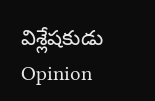విశ్లేషకుడు
Opinion